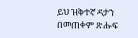ይህ ዝቅተኛ ዳታን በመጠቀም ጽሑፍ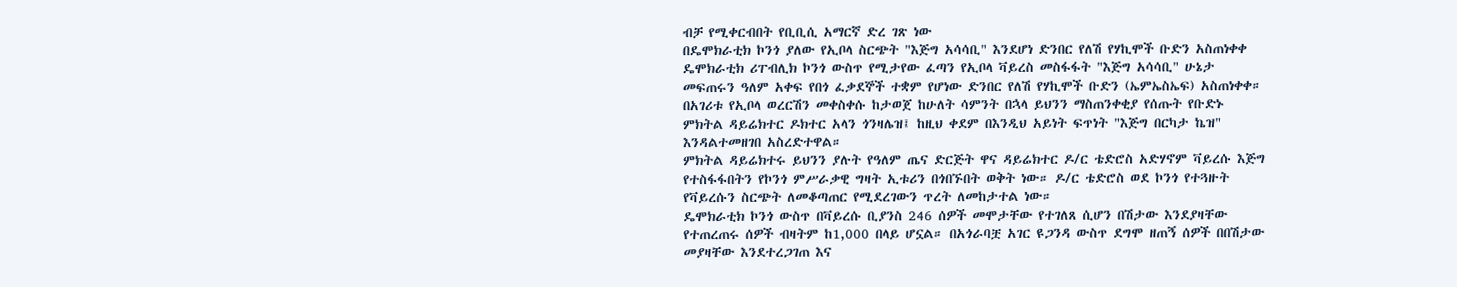ብቻ የሚቀርብበት የቢቢሲ አማርኛ ድረ ገጽ ነው
በዴሞክራቲክ ኮንጎ ያለው የኢቦላ ስርጭት "እጅግ አሳሳቢ" እንደሆነ ድንበር የለሽ የሃኪሞች ቡድን አስጠነቀቀ
ዴሞክራቲክ ሪፐብሊክ ኮንጎ ውስጥ የሚታየው ፈጣን የኢቦላ ቫይረስ መስፋፋት "እጅግ አሳሳቢ" ሁኔታ መፍጠሩን ዓለም አቀፍ የበጎ ፈቃደኞች ተቋም የሆነው ድንበር የለሽ የሃኪሞች ቡድን (ኤምኤስኤፍ) አስጠነቀቀ።
በአገሪቱ የኢቦላ ወረርሽን መቀስቀሱ ከታወጀ ከሁለት ሳምንት በኋላ ይህንን ማስጠንቀቂያ የሰጡት የቡድኑ ምክትል ዳይሬክተር ዶክተር አላን ጎንዛሌዝ፤ ከዚህ ቀደም በእንዲህ አይነት ፍጥነት "እጅግ በርካታ ኬዝ" እንዳልተመዘገበ አስረድተዋል።
ምክትል ዳይሬክተሩ ይህንን ያሉት የዓለም ጤና ድርጅት ዋና ዳይሬክተር ዶ/ር ቴድሮስ አድሃኖም ቫይረሱ እጅግ የተስፋፋበትን የኮንጎ ምሥራቃዊ ግዛት ኢቱሪን በጎበኙበት ወቅት ነው። ዶ/ር ቴድሮስ ወደ ኮንጎ የተጓዙት የቫይረሱን ስርጭት ለመቆጣጠር የሚደረገውን ጥረት ለመከታተል ነው።
ዴሞክራቲክ ኮንጎ ውስጥ በቫይረሱ ቢያንስ 246 ሰዎች መሞታቸው የተገለጸ ሲሆን በሽታው እንደያዛቸው የተጠረጠሩ ሰዎች ብዛትም ከ1,000 በላይ ሆኗል። በአጎራባቿ አገር ዩጋንዳ ውስጥ ደግሞ ዘጠኝ ሰዎች በበሽታው መያዛቸው እንደተረጋገጠ እና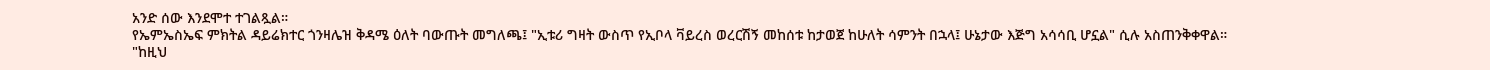አንድ ሰው እንደሞተ ተገልጿል።
የኤምኤስኤፍ ምክትል ዳይሬክተር ጎንዛሌዝ ቅዳሜ ዕለት ባውጡት መግለጫ፤ "ኢቱሪ ግዛት ውስጥ የኢቦላ ቫይረስ ወረርሽኝ መከሰቱ ከታወጀ ከሁለት ሳምንት በኋላ፤ ሁኔታው እጅግ አሳሳቢ ሆኗል" ሲሉ አስጠንቅቀዋል።
"ከዚህ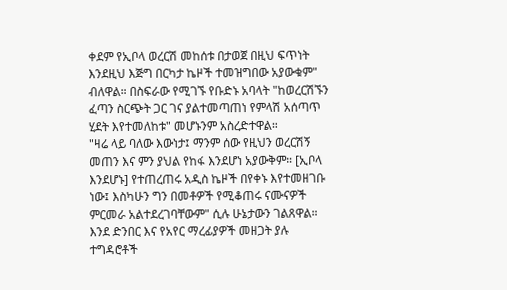ቀደም የኢቦላ ወረርሽ መከሰቱ በታወጀ በዚህ ፍጥነት እንደዚህ እጅግ በርካታ ኬዞች ተመዝግበው አያውቁም" ብለዋል። በስፍራው የሚገኙ የቡድኑ አባላት "ከወረርሽኙን ፈጣን ስርጭት ጋር ገና ያልተመጣጠነ የምላሽ አሰጣጥ ሂደት እየተመለከቱ" መሆኑንም አስረድተዋል።
"ዛሬ ላይ ባለው እውነታ፤ ማንም ሰው የዚህን ወረርሽኝ መጠን እና ምን ያህል የከፋ እንደሆነ አያውቅም። [ኢቦላ እንደሆኑ] የተጠረጠሩ አዲስ ኬዞች በየቀኑ እየተመዘገቡ ነው፤ እስካሁን ግን በመቶዎች የሚቆጠሩ ናሙናዎች ምርመራ አልተደረገባቸውም" ሲሉ ሁኔታውን ገልጸዋል።
እንደ ድንበር እና የአየር ማረፊያዎች መዘጋት ያሉ ተግዳሮቶች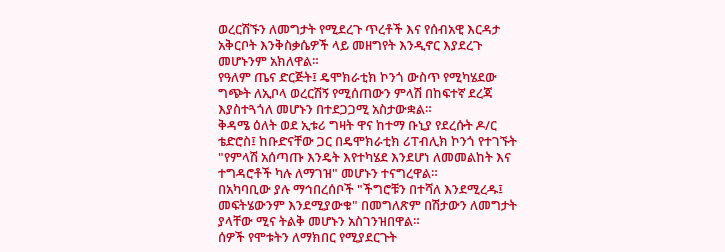ወረርሽኙን ለመግታት የሚደረጉ ጥረቶች እና የሰብአዊ እርዳታ አቅርቦት እንቅስቃሴዎች ላይ መዘግየት እንዲኖር እያደረጉ መሆኑንም አክለዋል።
የዓለም ጤና ድርጅት፤ ዴሞክራቲክ ኮንጎ ውስጥ የሚካሄደው ግጭት ለኢቦላ ወረርሽኝ የሚሰጠውን ምላሽ በከፍተኛ ደረጃ እያስተጓጎለ መሆኑን በተደጋጋሚ አስታውቋል።
ቅዳሜ ዕለት ወደ ኢቱሪ ግዛት ዋና ከተማ ቡኒያ የደረሱት ዶ/ር ቴድሮስ፤ ከቡድናቸው ጋር በዴሞክራቲክ ሪፐብሊክ ኮንጎ የተገኙት "የምላሽ አሰጣጡ እንዴት እየተካሄደ እንደሆነ ለመመልከት እና ተግዳሮቶች ካሉ ለማገዝ" መሆኑን ተናግረዋል።
በአካባቢው ያሉ ማኅበረሰቦች "ችግሮቹን በተሻለ እንደሚረዱ፤ መፍትሄውንም እንደሚያውቁ" በመግለጽም በሽታውን ለመግታት ያላቸው ሚና ትልቅ መሆኑን አስገንዝበዋል።
ሰዎች የሞቱትን ለማክበር የሚያደርጉት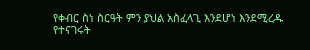የቀብር ስነ ስርዓት ምን ያህል አስፈላጊ እንደሆነ እንደሚረዱ የተናገሩት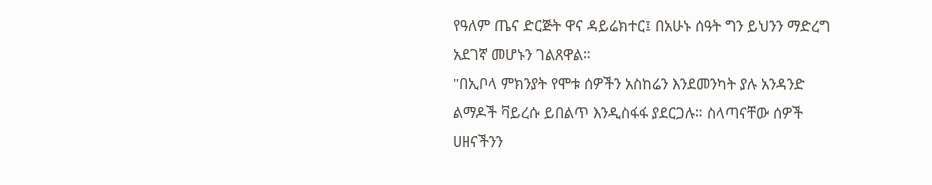የዓለም ጤና ድርጅት ዋና ዳይሬክተር፤ በአሁኑ ሰዓት ግን ይህንን ማድረግ አደገኛ መሆኑን ገልጸዋል።
"በኢቦላ ምክንያት የሞቱ ሰዎችን አስከሬን እንደመንካት ያሉ አንዳንድ ልማዶች ቫይረሱ ይበልጥ እንዲስፋፋ ያደርጋሉ። ስላጣናቸው ሰዎች ሀዘናችንን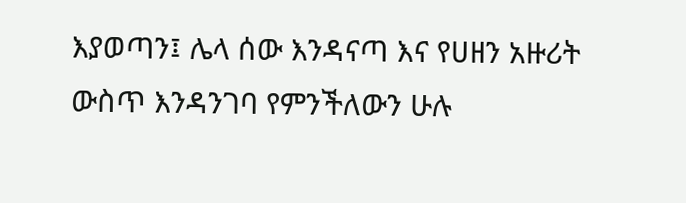እያወጣን፤ ሌላ ሰው እንዳናጣ እና የሀዘን አዙሪት ውስጥ እንዳንገባ የምንችለውን ሁሉ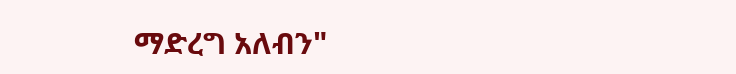ማድረግ አለብን"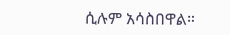ሲሉም አሳስበዋል።